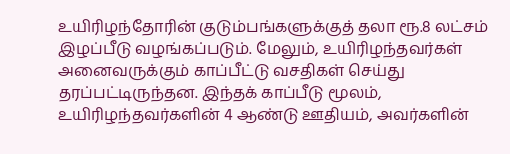உயிரிழந்தோரின் குடும்பங்களுக்குத் தலா ரூ.8 லட்சம் இழப்பீடு வழங்கப்படும். மேலும், உயிரிழந்தவர்கள் அனைவருக்கும் காப்பீட்டு வசதிகள் செய்து தரப்பட்டிருந்தன. இந்தக் காப்பீடு மூலம், உயிரிழந்தவர்களின் 4 ஆண்டு ஊதியம், அவர்களின்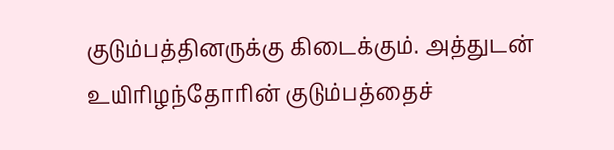குடும்பத்தினருக்கு கிடைக்கும். அத்துடன் உயிரிழந்தோரின் குடும்பத்தைச்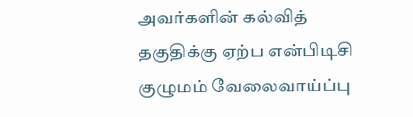அவர்களின் கல்வித் தகுதிக்கு ஏற்ப என்பிடிசி குழுமம் வேலைவாய்ப்பு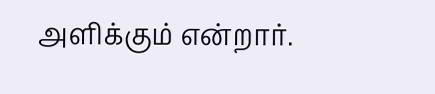அளிக்கும் என்றார்.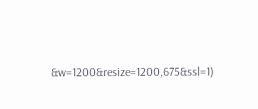&w=1200&resize=1200,675&ssl=1)